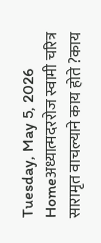Tuesday, May 5, 2026
Homeअध्यात्मदररोज स्वामी चरित्र सारामृत वाचल्याने काय होते ?काय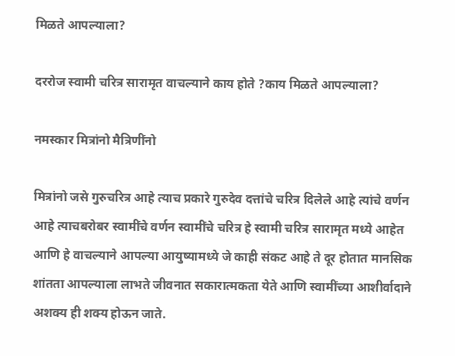मिळते आपल्याला?

दररोज स्वामी चरित्र सारामृत वाचल्याने काय होते ?काय मिळते आपल्याला?

नमस्कार मित्रांनो मैत्रिणींनो

मित्रांनो जसे गुरुचरित्र आहे त्याच प्रकारे गुरुदेव दत्तांचे चरित्र दिलेले आहे त्यांचे वर्णन आहे त्याचबरोबर स्वामींचे वर्णन स्वामींचे चरित्र हे स्वामी चरित्र सारामृत मध्ये आहेत आणि हे वाचल्याने आपल्या आयुष्यामध्ये जे काही संकट आहे ते दूर होतात मानसिक शांतता आपल्याला लाभते जीवनात सकारात्मकता येते आणि स्वामींच्या आशीर्वादाने अशक्य ही शक्य होऊन जाते.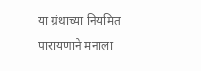या ग्रंथाच्या नियमित पारायणाने मनाला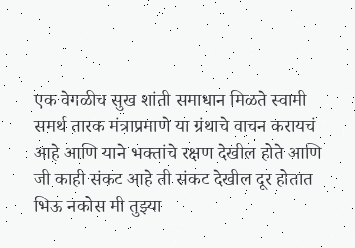एक वेगळीच सुख शांती समाधान मिळते स्वामी समर्थ तारक मंत्राप्रमाणे या ग्रंथाचे वाचन करायचं आहे आणि याने भक्तांचे रक्षण देखील होते आणि जी काही संकट आहे ती संकट देखील दूर होतात भिऊ नकोस मी तुझ्या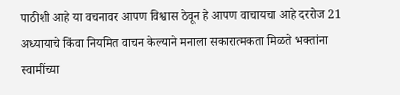पाठीशी आहे या वचनावर आपण विश्वास ठेवून हे आपण वाचायचा आहे दररोज 21 अध्यायाचे किंवा नियमित वाचन केल्याने मनाला सकारात्मकता मिळते भक्तांना स्वामींच्या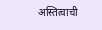अस्तित्वाची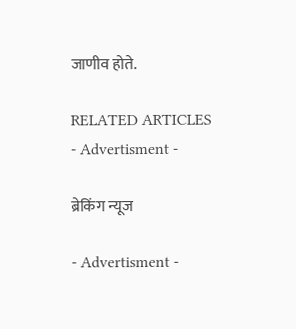जाणीव होते.

RELATED ARTICLES
- Advertisment -

ब्रेकिंग न्यूज

- Advertisment -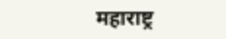महाराष्ट्र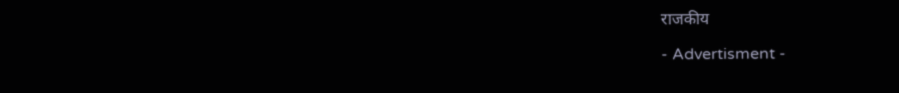राजकीय

- Advertisment -